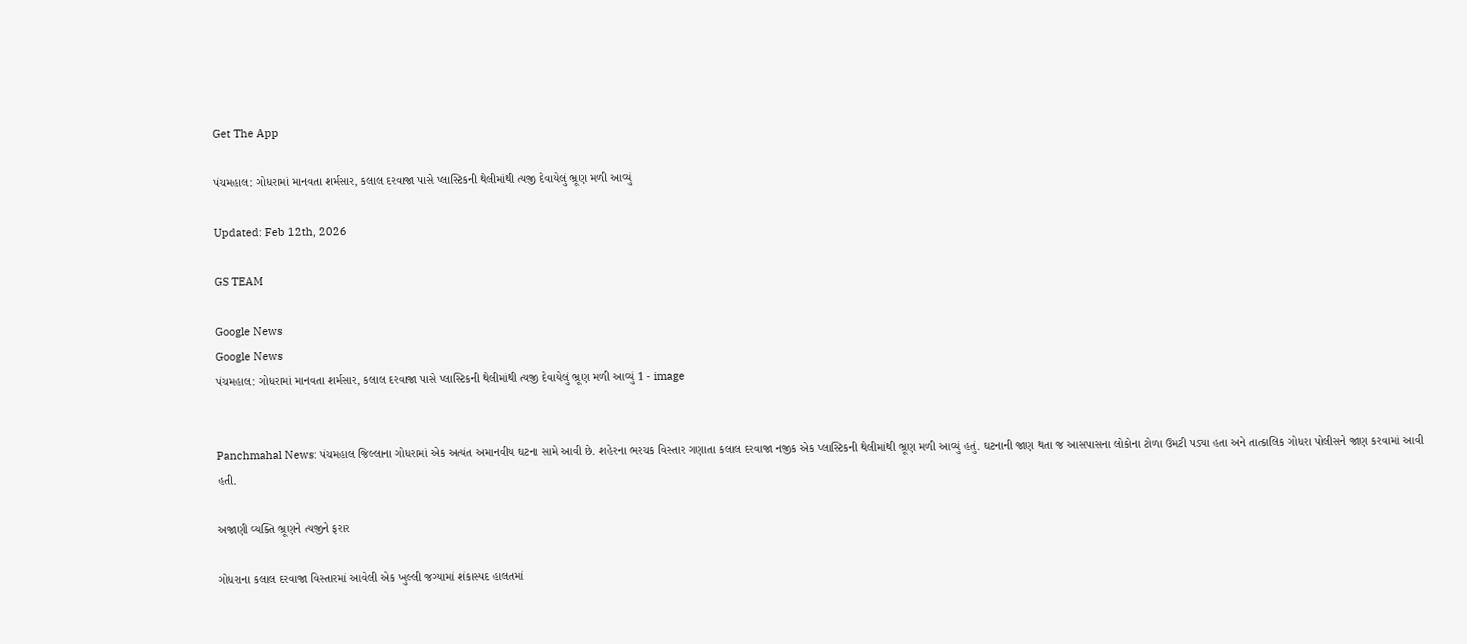Get The App

પંચમહાલ: ગોધરામાં માનવતા શર્મસાર, કલાલ દરવાજા પાસે પ્લાસ્ટિકની થેલીમાંથી ત્યજી દેવાયેલું ભ્રૂણ મળી આવ્યું

Updated: Feb 12th, 2026

GS TEAM

Google News
Google News
પંચમહાલ: ગોધરામાં માનવતા શર્મસાર, કલાલ દરવાજા પાસે પ્લાસ્ટિકની થેલીમાંથી ત્યજી દેવાયેલું ભ્રૂણ મળી આવ્યું 1 - image


Panchmahal News: પંચમહાલ જિલ્લાના ગોધરામાં એક અત્યંત અમાનવીય ઘટના સામે આવી છે. શહેરના ભરચક વિસ્તાર ગણાતા કલાલ દરવાજા નજીક એક પ્લાસ્ટિકની થેલીમાંથી ભ્રૂણ મળી આવ્યું હતું. ઘટનાની જાણ થતા જ આસપાસના લોકોના ટોળા ઉમટી પડ્યા હતા અને તાત્કાલિક ગોધરા પોલીસને જાણ કરવામાં આવી હતી.

અજાણી વ્યક્તિ ભ્રૂણને ત્યજીને ફરાર

ગોધરાના કલાલ દરવાજા વિસ્તારમાં આવેલી એક ખુલ્લી જગ્યામાં શંકાસ્પદ હાલતમાં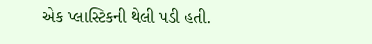એક પ્લાસ્ટિકની થેલી પડી હતી.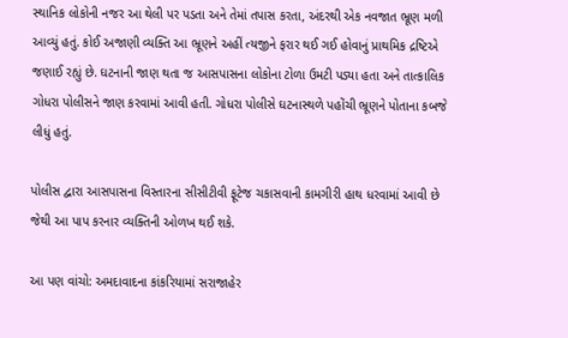સ્થાનિક લોકોની નજર આ થેલી પર પડતા અને તેમાં તપાસ કરતા, અંદરથી એક નવજાત ભ્રૂણ મળી આવ્યું હતું. કોઈ અજાણી વ્યક્તિ આ ભ્રૂણને અહીં ત્યજીને ફરાર થઈ ગઈ હોવાનું પ્રાથમિક દ્રષ્ટિએ જણાઈ રહ્યું છે. ઘટનાની જાણ થતા જ આસપાસના લોકોના ટોળા ઉમટી પડ્યા હતા અને તાત્કાલિક ગોધરા પોલીસને જાણ કરવામાં આવી હતી. ગોધરા પોલીસે ઘટનાસ્થળે પહોંચી ભ્રૂણને પોતાના કબજે લીધું હતું.

પોલીસ દ્વારા આસપાસના વિસ્તારના સીસીટીવી ફૂટેજ ચકાસવાની કામગીરી હાથ ધરવામાં આવી છે જેથી આ પાપ કરનાર વ્યક્તિની ઓળખ થઈ શકે.

આ પણ વાંચો: અમદાવાદના કાંકરિયામાં સરાજાહેર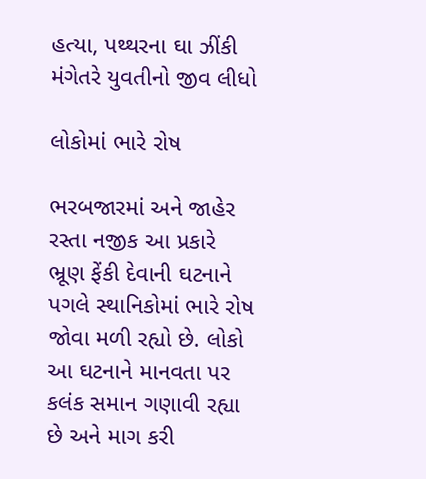હત્યા, પથ્થરના ઘા ઝીંકી મંગેતરે યુવતીનો જીવ લીધો

લોકોમાં ભારે રોષ

ભરબજારમાં અને જાહેર રસ્તા નજીક આ પ્રકારે ભ્રૂણ ફેંકી દેવાની ઘટનાને પગલે સ્થાનિકોમાં ભારે રોષ જોવા મળી રહ્યો છે. લોકો આ ઘટનાને માનવતા પર કલંક સમાન ગણાવી રહ્યા છે અને માગ કરી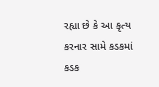રહ્યા છે કે આ કૃત્ય કરનાર સામે કડકમાં કડક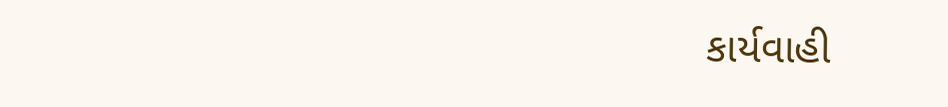કાર્યવાહી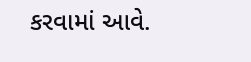કરવામાં આવે.